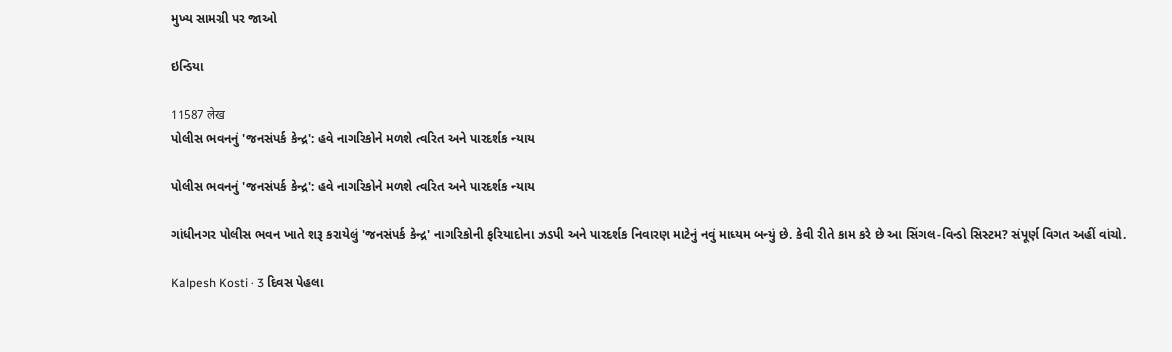મુખ્ય સામગ્રી પર જાઓ

ઇન્ડિયા

11587 लेख
પોલીસ ભવનનું 'જનસંપર્ક કેન્દ્ર': હવે નાગરિકોને મળશે ત્વરિત અને પારદર્શક ન્યાય

પોલીસ ભવનનું 'જનસંપર્ક કેન્દ્ર': હવે નાગરિકોને મળશે ત્વરિત અને પારદર્શક ન્યાય

ગાંધીનગર પોલીસ ભવન ખાતે શરૂ કરાયેલું 'જનસંપર્ક કેન્દ્ર' નાગરિકોની ફરિયાદોના ઝડપી અને પારદર્શક નિવારણ માટેનું નવું માધ્યમ બન્યું છે. કેવી રીતે કામ કરે છે આ સિંગલ-વિન્ડો સિસ્ટમ? સંપૂર્ણ વિગત અહીં વાંચો.

Kalpesh Kosti · 3 દિવસ પેહલા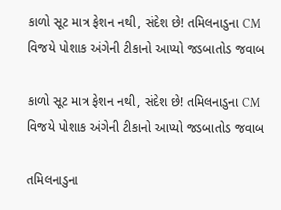કાળો સૂટ માત્ર ફેશન નથી, સંદેશ છે! તમિલનાડુના CM વિજયે પોશાક અંગેની ટીકાનો આપ્યો જડબાતોડ જવાબ

કાળો સૂટ માત્ર ફેશન નથી, સંદેશ છે! તમિલનાડુના CM વિજયે પોશાક અંગેની ટીકાનો આપ્યો જડબાતોડ જવાબ

તમિલનાડુના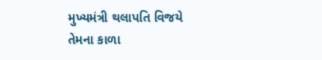મુખ્યમંત્રી થલાપતિ વિજયે તેમના કાળા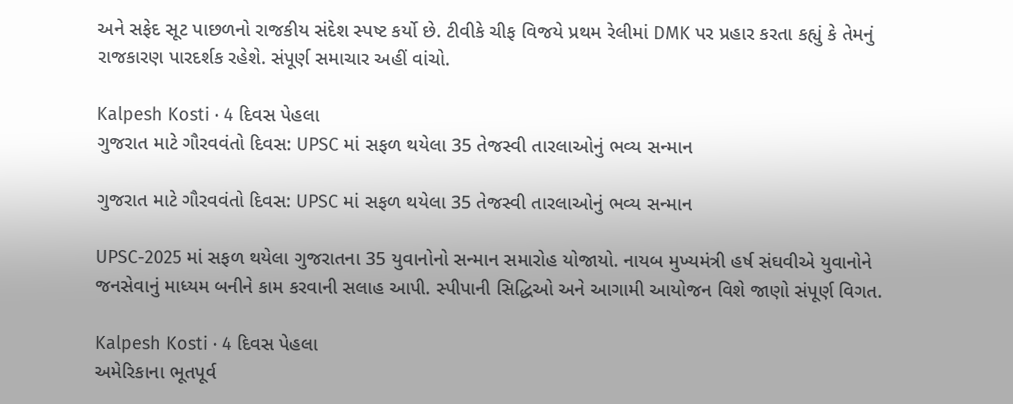અને સફેદ સૂટ પાછળનો રાજકીય સંદેશ સ્પષ્ટ કર્યો છે. ટીવીકે ચીફ વિજયે પ્રથમ રેલીમાં DMK પર પ્રહાર કરતા કહ્યું કે તેમનું રાજકારણ પારદર્શક રહેશે. સંપૂર્ણ સમાચાર અહીં વાંચો.

Kalpesh Kosti · 4 દિવસ પેહલા
ગુજરાત માટે ગૌરવવંતો દિવસ: UPSC માં સફળ થયેલા 35 તેજસ્વી તારલાઓનું ભવ્ય સન્માન

ગુજરાત માટે ગૌરવવંતો દિવસ: UPSC માં સફળ થયેલા 35 તેજસ્વી તારલાઓનું ભવ્ય સન્માન

UPSC-2025 માં સફળ થયેલા ગુજરાતના 35 યુવાનોનો સન્માન સમારોહ યોજાયો. નાયબ મુખ્યમંત્રી હર્ષ સંઘવીએ યુવાનોને જનસેવાનું માધ્યમ બનીને કામ કરવાની સલાહ આપી. સ્પીપાની સિદ્ધિઓ અને આગામી આયોજન વિશે જાણો સંપૂર્ણ વિગત.

Kalpesh Kosti · 4 દિવસ પેહલા
અમેરિકાના ભૂતપૂર્વ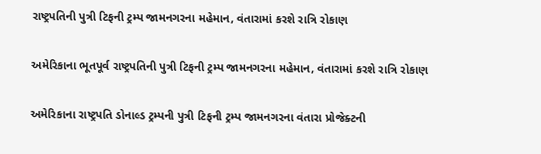રાષ્ટ્રપતિની પુત્રી ટિફની ટ્રમ્પ જામનગરના મહેમાન, વંતારામાં કરશે રાત્રિ રોકાણ

અમેરિકાના ભૂતપૂર્વ રાષ્ટ્રપતિની પુત્રી ટિફની ટ્રમ્પ જામનગરના મહેમાન, વંતારામાં કરશે રાત્રિ રોકાણ

અમેરિકાના રાષ્ટ્રપતિ ડોનાલ્ડ ટ્રમ્પની પુત્રી ટિફની ટ્રમ્પ જામનગરના વંતારા પ્રોજેક્ટની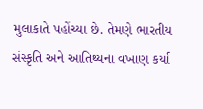મુલાકાતે પહોંચ્યા છે. તેમણે ભારતીય સંસ્કૃતિ અને આતિથ્યના વખાણ કર્યા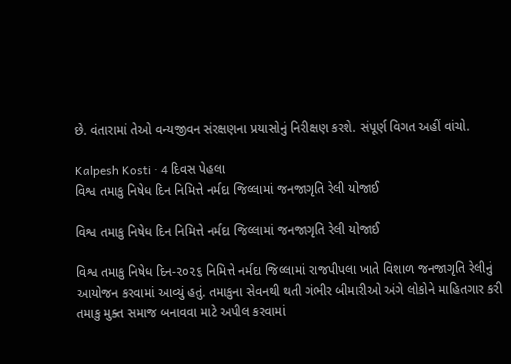છે. વંતારામાં તેઓ વન્યજીવન સંરક્ષણના પ્રયાસોનું નિરીક્ષણ કરશે. સંપૂર્ણ વિગત અહીં વાંચો.

Kalpesh Kosti · 4 દિવસ પેહલા
વિશ્વ તમાકુ નિષેધ દિન નિમિત્તે નર્મદા જિલ્લામાં જનજાગૃતિ રેલી યોજાઈ

વિશ્વ તમાકુ નિષેધ દિન નિમિત્તે નર્મદા જિલ્લામાં જનજાગૃતિ રેલી યોજાઈ

વિશ્વ તમાકુ નિષેધ દિન-૨૦૨૬ નિમિત્તે નર્મદા જિલ્લામાં રાજપીપલા ખાતે વિશાળ જનજાગૃતિ રેલીનું આયોજન કરવામાં આવ્યું હતું. તમાકુના સેવનથી થતી ગંભીર બીમારીઓ અંગે લોકોને માહિતગાર કરી તમાકુ મુક્ત સમાજ બનાવવા માટે અપીલ કરવામાં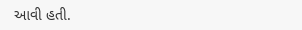આવી હતી.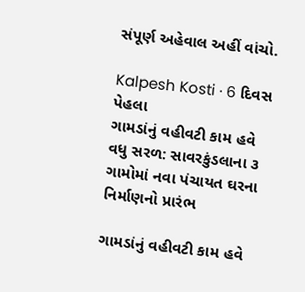સંપૂર્ણ અહેવાલ અહીં વાંચો.

Kalpesh Kosti · 6 દિવસ પેહલા
ગામડાંનું વહીવટી કામ હવે વધુ સરળ: સાવરકુંડલાના ૩ ગામોમાં નવા પંચાયત ઘરના નિર્માણનો પ્રારંભ

ગામડાંનું વહીવટી કામ હવે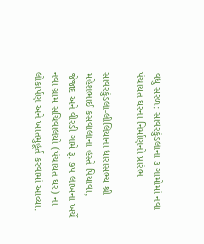વધુ સરળ: સાવરકુંડલાના ૩ ગામોમાં નવા પંચાયત ઘરના નિર્માણનો પ્રારંભ

સાવરકુંડલા-લીલિયાના ધારાસભ્ય શ્રી મહેશભાઈ કસવાલાના હસ્તે પિયાવા, જેજાદ અને વીરડી ગામે રૂ. ૭૫ લાખના ખર્ચે નવા ગ્રામ સચિવાલયો (પંચાયત ઘર) ના લોકાર્પણ અને ખાતમુહૂર્ત કરવામાં આવ્યા.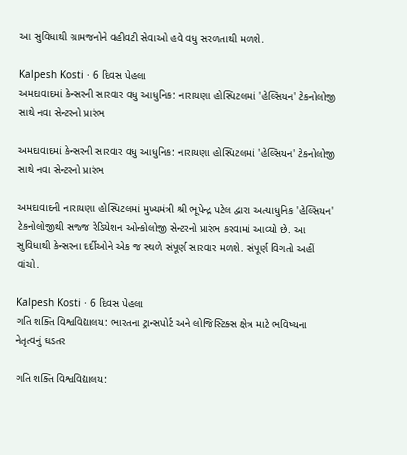આ સુવિધાથી ગ્રામજનોને વહીવટી સેવાઓ હવે વધુ સરળતાથી મળશે.

Kalpesh Kosti · 6 દિવસ પેહલા
અમદાવાદમાં કેન્સરની સારવાર વધુ આધુનિક: નારાયણા હોસ્પિટલમાં 'હેલ્સિયન' ટેકનોલોજી સાથે નવા સેન્ટરનો પ્રારંભ

અમદાવાદમાં કેન્સરની સારવાર વધુ આધુનિક: નારાયણા હોસ્પિટલમાં 'હેલ્સિયન' ટેકનોલોજી સાથે નવા સેન્ટરનો પ્રારંભ

અમદાવાદની નારાયણા હોસ્પિટલમાં મુખ્યમંત્રી શ્રી ભૂપેન્દ્ર પટેલ દ્વારા અત્યાધુનિક 'હેલ્સિયન' ટેકનોલોજીથી સજ્જ રેડિયેશન ઓન્કોલોજી સેન્ટરનો પ્રારંભ કરવામાં આવ્યો છે. આ સુવિધાથી કેન્સરના દર્દીઓને એક જ સ્થળે સંપૂર્ણ સારવાર મળશે. સંપૂર્ણ વિગતો અહીં વાંચો.

Kalpesh Kosti · 6 દિવસ પેહલા
ગતિ શક્તિ વિશ્વવિદ્યાલય: ભારતના ટ્રાન્સપોર્ટ અને લોજિસ્ટિક્સ ક્ષેત્ર માટે ભવિષ્યના નેતૃત્વનું ઘડતર

ગતિ શક્તિ વિશ્વવિદ્યાલય: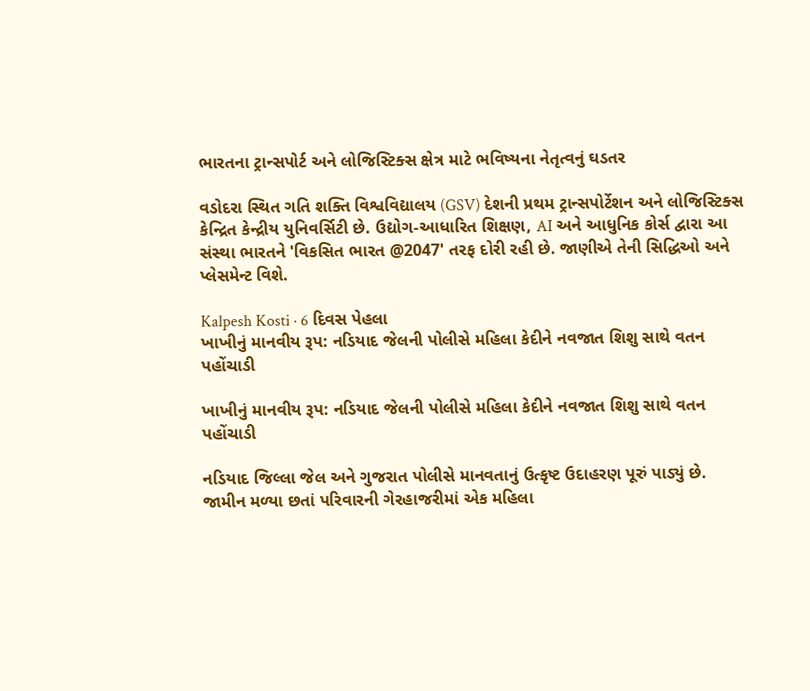ભારતના ટ્રાન્સપોર્ટ અને લોજિસ્ટિક્સ ક્ષેત્ર માટે ભવિષ્યના નેતૃત્વનું ઘડતર

વડોદરા સ્થિત ગતિ શક્તિ વિશ્વવિદ્યાલય (GSV) દેશની પ્રથમ ટ્રાન્સપોર્ટેશન અને લોજિસ્ટિક્સ કેન્દ્રિત કેન્દ્રીય યુનિવર્સિટી છે. ઉદ્યોગ-આધારિત શિક્ષણ, AI અને આધુનિક કોર્સ દ્વારા આ સંસ્થા ભારતને 'વિકસિત ભારત @2047' તરફ દોરી રહી છે. જાણીએ તેની સિદ્ધિઓ અને પ્લેસમેન્ટ વિશે.

Kalpesh Kosti · 6 દિવસ પેહલા
ખાખીનું માનવીય રૂપ: નડિયાદ જેલની પોલીસે મહિલા કેદીને નવજાત શિશુ સાથે વતન પહોંચાડી

ખાખીનું માનવીય રૂપ: નડિયાદ જેલની પોલીસે મહિલા કેદીને નવજાત શિશુ સાથે વતન પહોંચાડી

નડિયાદ જિલ્લા જેલ અને ગુજરાત પોલીસે માનવતાનું ઉત્કૃષ્ટ ઉદાહરણ પૂરું પાડ્યું છે. જામીન મળ્યા છતાં પરિવારની ગેરહાજરીમાં એક મહિલા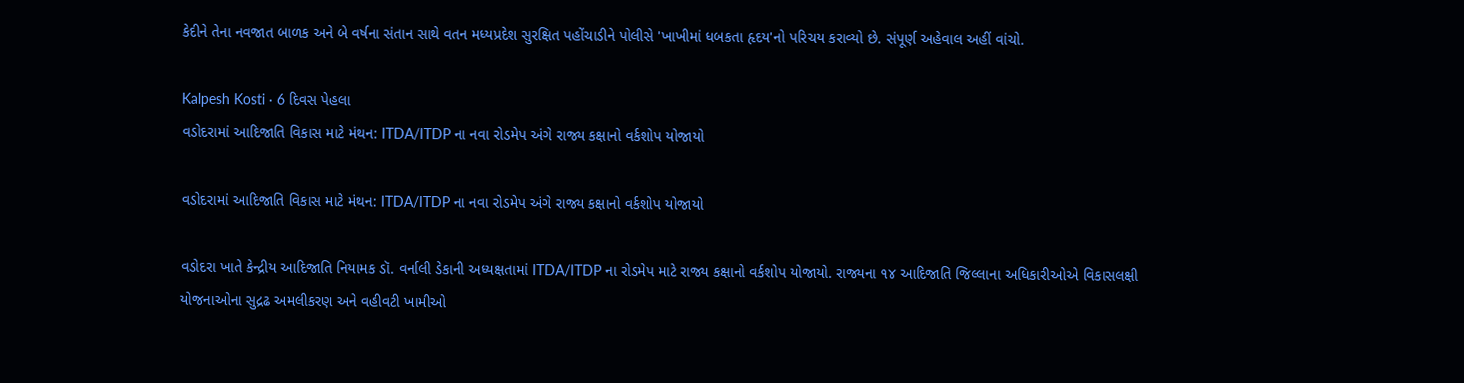કેદીને તેના નવજાત બાળક અને બે વર્ષના સંતાન સાથે વતન મધ્યપ્રદેશ સુરક્ષિત પહોંચાડીને પોલીસે 'ખાખીમાં ધબકતા હૃદય'નો પરિચય કરાવ્યો છે. સંપૂર્ણ અહેવાલ અહીં વાંચો.

Kalpesh Kosti · 6 દિવસ પેહલા
વડોદરામાં આદિજાતિ વિકાસ માટે મંથન: ITDA/ITDP ના નવા રોડમેપ અંગે રાજ્ય કક્ષાનો વર્કશોપ યોજાયો

વડોદરામાં આદિજાતિ વિકાસ માટે મંથન: ITDA/ITDP ના નવા રોડમેપ અંગે રાજ્ય કક્ષાનો વર્કશોપ યોજાયો

વડોદરા ખાતે કેન્દ્રીય આદિજાતિ નિયામક ડૉ. વર્નાલી ડેકાની અધ્યક્ષતામાં ITDA/ITDP ના રોડમેપ માટે રાજ્ય કક્ષાનો વર્કશોપ યોજાયો. રાજ્યના ૧૪ આદિજાતિ જિલ્લાના અધિકારીઓએ વિકાસલક્ષી યોજનાઓના સુદ્રઢ અમલીકરણ અને વહીવટી ખામીઓ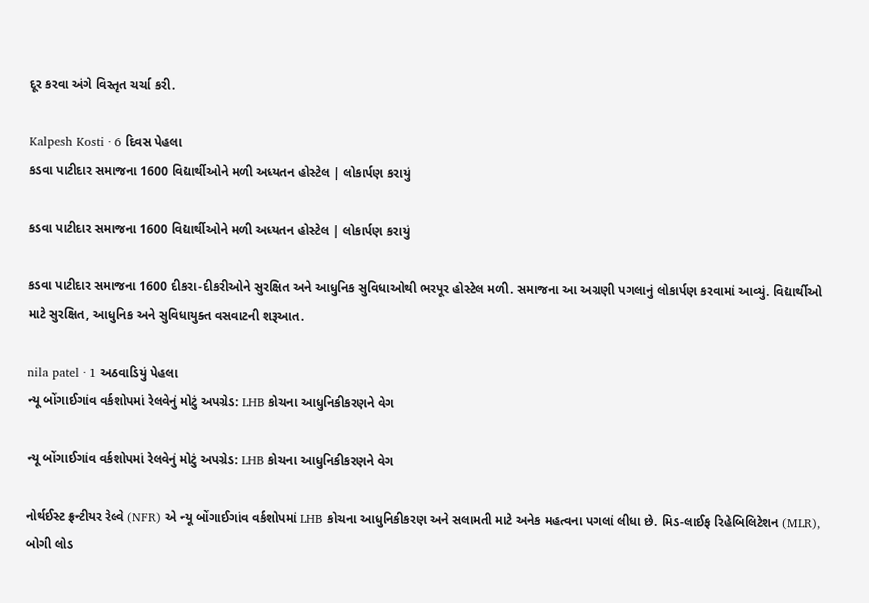દૂર કરવા અંગે વિસ્તૃત ચર્ચા કરી.

Kalpesh Kosti · 6 દિવસ પેહલા
કડવા પાટીદાર સમાજના 1600 વિદ્યાર્થીઓને મળી અધ્યતન હોસ્ટેલ | લોકાર્પણ કરાયું

કડવા પાટીદાર સમાજના 1600 વિદ્યાર્થીઓને મળી અધ્યતન હોસ્ટેલ | લોકાર્પણ કરાયું

કડવા પાટીદાર સમાજના 1600 દીકરા-દીકરીઓને સુરક્ષિત અને આધુનિક સુવિધાઓથી ભરપૂર હોસ્ટેલ મળી. સમાજના આ અગ્રણી પગલાનું લોકાર્પણ કરવામાં આવ્યું. વિદ્યાર્થીઓ માટે સુરક્ષિત, આધુનિક અને સુવિધાયુક્ત વસવાટની શરૂઆત.

nila patel · 1 અઠવાડિયું પેહલા
ન્યૂ બોંગાઈગાંવ વર્કશોપમાં રેલવેનું મોટું અપગ્રેડ: LHB કોચના આધુનિકીકરણને વેગ

ન્યૂ બોંગાઈગાંવ વર્કશોપમાં રેલવેનું મોટું અપગ્રેડ: LHB કોચના આધુનિકીકરણને વેગ

નોર્થઈસ્ટ ફ્રન્ટીયર રેલ્વે (NFR) એ ન્યૂ બોંગાઈગાંવ વર્કશોપમાં LHB કોચના આધુનિકીકરણ અને સલામતી માટે અનેક મહત્વના પગલાં લીધા છે. મિડ-લાઈફ રિહેબિલિટેશન (MLR), બોગી લોડ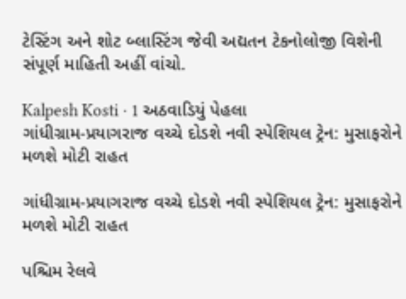ટેસ્ટિંગ અને શોટ બ્લાસ્ટિંગ જેવી અદ્યતન ટેકનોલોજી વિશેની સંપૂર્ણ માહિતી અહીં વાંચો.

Kalpesh Kosti · 1 અઠવાડિયું પેહલા
ગાંધીગ્રામ-પ્રયાગરાજ વચ્ચે દોડશે નવી સ્પેશિયલ ટ્રેન: મુસાફરોને મળશે મોટી રાહત

ગાંધીગ્રામ-પ્રયાગરાજ વચ્ચે દોડશે નવી સ્પેશિયલ ટ્રેન: મુસાફરોને મળશે મોટી રાહત

પશ્ચિમ રેલવે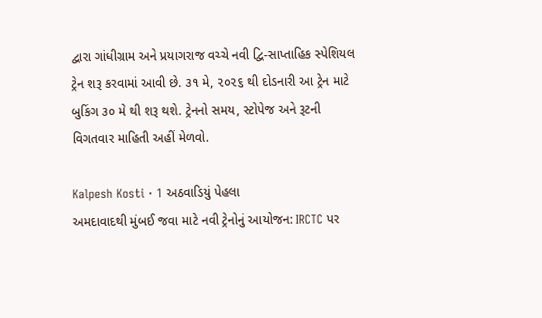દ્વારા ગાંધીગ્રામ અને પ્રયાગરાજ વચ્ચે નવી દ્વિ-સાપ્તાહિક સ્પેશિયલ ટ્રેન શરૂ કરવામાં આવી છે. ૩૧ મે, ૨૦૨૬ થી દોડનારી આ ટ્રેન માટે બુકિંગ ૩૦ મે થી શરૂ થશે. ટ્રેનનો સમય, સ્ટોપેજ અને રૂટની વિગતવાર માહિતી અહીં મેળવો.

Kalpesh Kosti · 1 અઠવાડિયું પેહલા
અમદાવાદથી મુંબઈ જવા માટે નવી ટ્રેનોનું આયોજન: IRCTC પર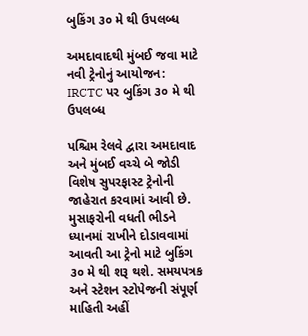બુકિંગ ૩૦ મે થી ઉપલબ્ધ

અમદાવાદથી મુંબઈ જવા માટે નવી ટ્રેનોનું આયોજન: IRCTC પર બુકિંગ ૩૦ મે થી ઉપલબ્ધ

પશ્ચિમ રેલવે દ્વારા અમદાવાદ અને મુંબઈ વચ્ચે બે જોડી વિશેષ સુપરફાસ્ટ ટ્રેનોની જાહેરાત કરવામાં આવી છે. મુસાફરોની વધતી ભીડને ધ્યાનમાં રાખીને દોડાવવામાં આવતી આ ટ્રેનો માટે બુકિંગ ૩૦ મે થી શરૂ થશે. સમયપત્રક અને સ્ટેશન સ્ટોપેજની સંપૂર્ણ માહિતી અહીં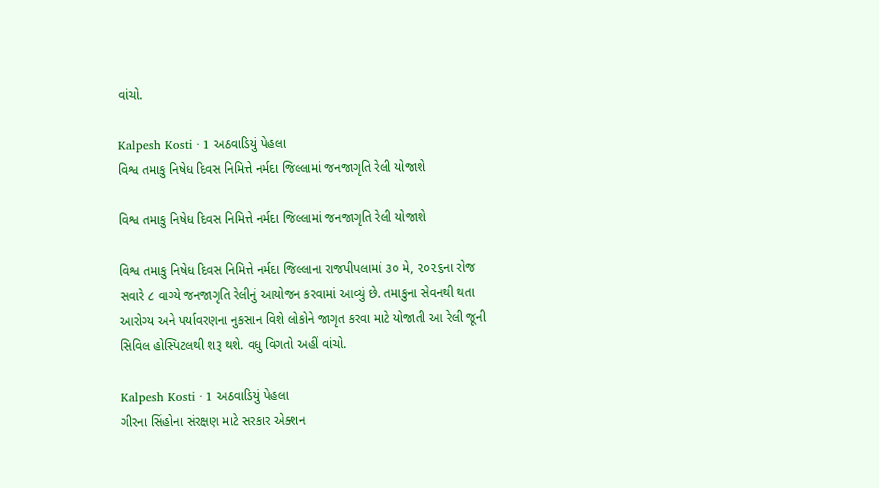વાંચો.

Kalpesh Kosti · 1 અઠવાડિયું પેહલા
વિશ્વ તમાકુ નિષેધ દિવસ નિમિત્તે નર્મદા જિલ્લામાં જનજાગૃતિ રેલી યોજાશે

વિશ્વ તમાકુ નિષેધ દિવસ નિમિત્તે નર્મદા જિલ્લામાં જનજાગૃતિ રેલી યોજાશે

વિશ્વ તમાકુ નિષેધ દિવસ નિમિત્તે નર્મદા જિલ્લાના રાજપીપલામાં ૩૦ મે, ૨૦૨૬ના રોજ સવારે ૮ વાગ્યે જનજાગૃતિ રેલીનું આયોજન કરવામાં આવ્યું છે. તમાકુના સેવનથી થતા આરોગ્ય અને પર્યાવરણના નુકસાન વિશે લોકોને જાગૃત કરવા માટે યોજાતી આ રેલી જૂની સિવિલ હોસ્પિટલથી શરૂ થશે. વધુ વિગતો અહીં વાંચો.

Kalpesh Kosti · 1 અઠવાડિયું પેહલા
ગીરના સિંહોના સંરક્ષણ માટે સરકાર એક્શન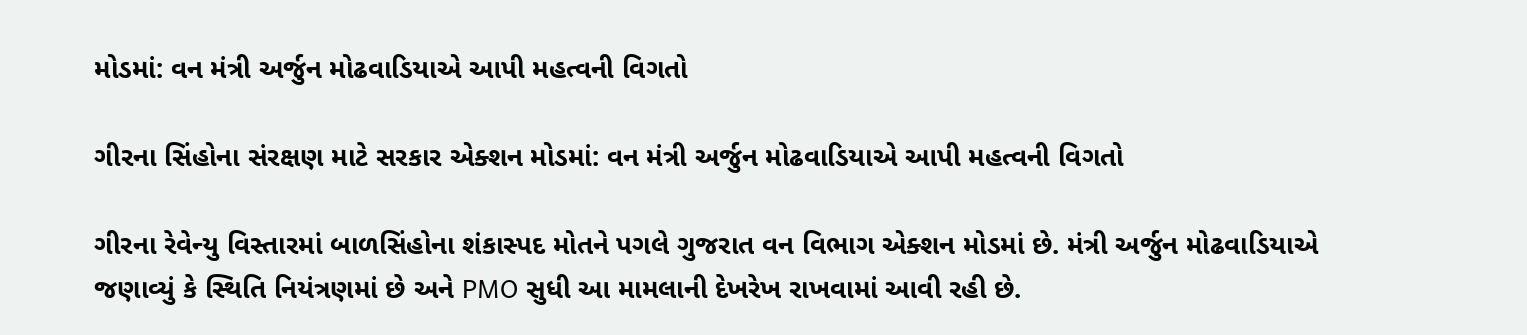મોડમાં: વન મંત્રી અર્જુન મોઢવાડિયાએ આપી મહત્વની વિગતો

ગીરના સિંહોના સંરક્ષણ માટે સરકાર એક્શન મોડમાં: વન મંત્રી અર્જુન મોઢવાડિયાએ આપી મહત્વની વિગતો

ગીરના રેવેન્યુ વિસ્તારમાં બાળસિંહોના શંકાસ્પદ મોતને પગલે ગુજરાત વન વિભાગ એક્શન મોડમાં છે. મંત્રી અર્જુન મોઢવાડિયાએ જણાવ્યું કે સ્થિતિ નિયંત્રણમાં છે અને PMO સુધી આ મામલાની દેખરેખ રાખવામાં આવી રહી છે.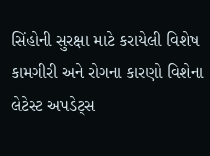સિંહોની સુરક્ષા માટે કરાયેલી વિશેષ કામગીરી અને રોગના કારણો વિશેના લેટેસ્ટ અપડેટ્સ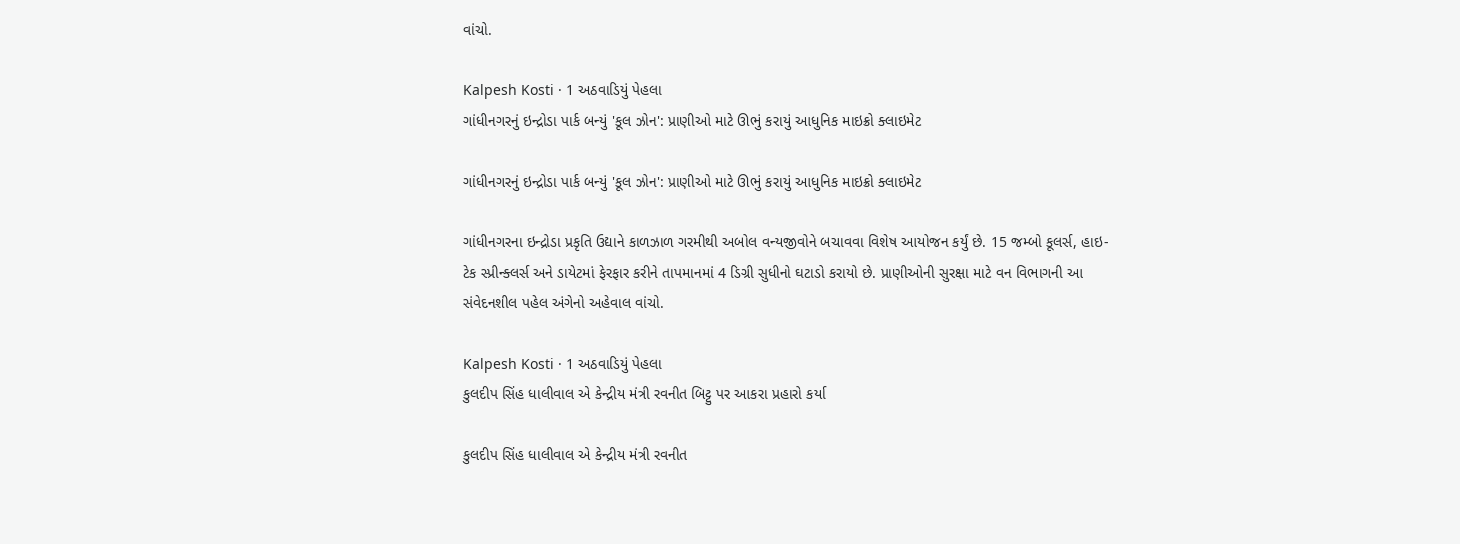વાંચો.

Kalpesh Kosti · 1 અઠવાડિયું પેહલા
ગાંધીનગરનું ઇન્દ્રોડા પાર્ક બન્યું 'કૂલ ઝોન': પ્રાણીઓ માટે ઊભું કરાયું આધુનિક માઇક્રો ક્લાઇમેટ

ગાંધીનગરનું ઇન્દ્રોડા પાર્ક બન્યું 'કૂલ ઝોન': પ્રાણીઓ માટે ઊભું કરાયું આધુનિક માઇક્રો ક્લાઇમેટ

ગાંધીનગરના ઇન્દ્રોડા પ્રકૃતિ ઉદ્યાને કાળઝાળ ગરમીથી અબોલ વન્યજીવોને બચાવવા વિશેષ આયોજન કર્યું છે. 15 જમ્બો કૂલર્સ, હાઇ-ટેક સ્પ્રીન્ક્લર્સ અને ડાયેટમાં ફેરફાર કરીને તાપમાનમાં 4 ડિગ્રી સુધીનો ઘટાડો કરાયો છે. પ્રાણીઓની સુરક્ષા માટે વન વિભાગની આ સંવેદનશીલ પહેલ અંગેનો અહેવાલ વાંચો.

Kalpesh Kosti · 1 અઠવાડિયું પેહલા
કુલદીપ સિંહ ધાલીવાલ એ કેન્દ્રીય મંત્રી રવનીત બિટ્ટુ પર આકરા પ્રહારો કર્યા

કુલદીપ સિંહ ધાલીવાલ એ કેન્દ્રીય મંત્રી રવનીત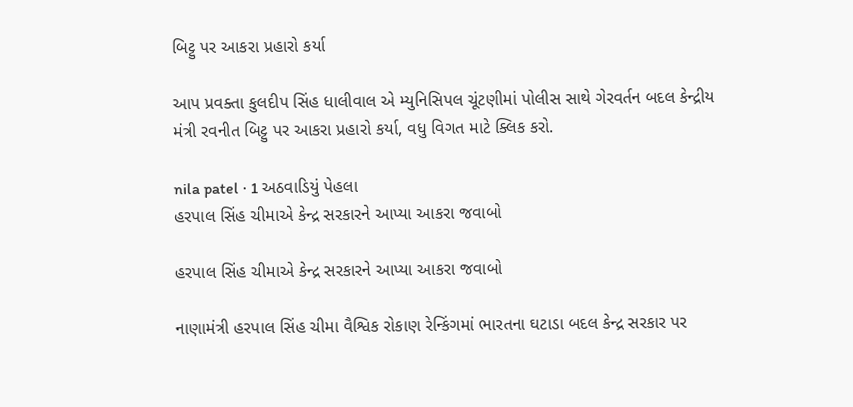બિટ્ટુ પર આકરા પ્રહારો કર્યા

આપ પ્રવક્તા કુલદીપ સિંહ ધાલીવાલ એ મ્યુનિસિપલ ચૂંટણીમાં પોલીસ સાથે ગેરવર્તન બદલ કેન્દ્રીય મંત્રી રવનીત બિટ્ટુ પર આકરા પ્રહારો કર્યા, વધુ વિગત માટે ક્લિક કરો.

nila patel · 1 અઠવાડિયું પેહલા
હરપાલ સિંહ ચીમાએ કેન્દ્ર સરકારને આપ્યા આકરા જવાબો

હરપાલ સિંહ ચીમાએ કેન્દ્ર સરકારને આપ્યા આકરા જવાબો

નાણામંત્રી હરપાલ સિંહ ચીમા વૈશ્વિક રોકાણ રેન્કિંગમાં ભારતના ઘટાડા બદલ કેન્દ્ર સરકાર પર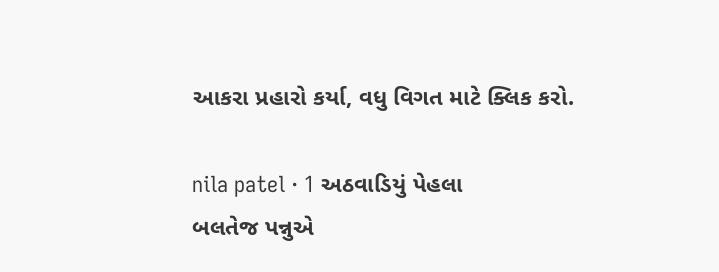આકરા પ્રહારો કર્યા, વધુ વિગત માટે ક્લિક કરો.

nila patel · 1 અઠવાડિયું પેહલા
બલતેજ પન્નુએ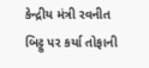કેન્દ્રીય મંત્રી રવનીત બિટ્ટુ પર કર્યા તોફાની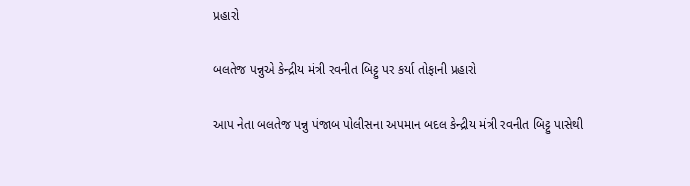પ્રહારો

બલતેજ પન્નુએ કેન્દ્રીય મંત્રી રવનીત બિટ્ટુ પર કર્યા તોફાની પ્રહારો

આપ નેતા બલતેજ પન્નુ પંજાબ પોલીસના અપમાન બદલ કેન્દ્રીય મંત્રી રવનીત બિટ્ટુ પાસેથી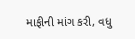માફીની માંગ કરી, વધુ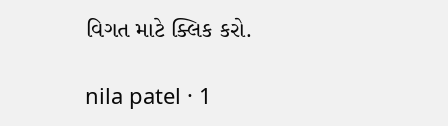વિગત માટે ક્લિક કરો.

nila patel · 1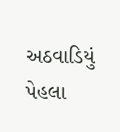અઠવાડિયું પેહલા